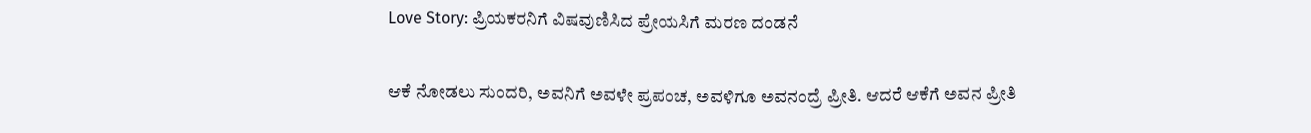Love Story: ಪ್ರಿಯಕರನಿಗೆ ವಿಷವುಣಿಸಿದ ಪ್ರೇಯಸಿಗೆ ಮರಣ ದಂಡನೆ

ಆಕೆ ನೋಡಲು ಸುಂದರಿ, ಅವನಿಗೆ ಅವಳೇ ಪ್ರಪಂಚ, ಅವಳಿಗೂ ಅವನಂದ್ರೆ ಪ್ರೀತಿ. ಆದರೆ ಆಕೆಗೆ ಅವನ ಪ್ರೀತಿ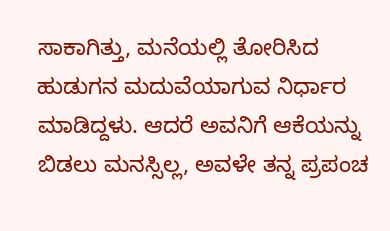ಸಾಕಾಗಿತ್ತು, ಮನೆಯಲ್ಲಿ ತೋರಿಸಿದ ಹುಡುಗನ ಮದುವೆಯಾಗುವ ನಿರ್ಧಾರ ಮಾಡಿದ್ದಳು. ಆದರೆ ಅವನಿಗೆ ಆಕೆಯನ್ನು ಬಿಡಲು ಮನಸ್ಸಿಲ್ಲ, ಅವಳೇ ತನ್ನ ಪ್ರಪಂಚ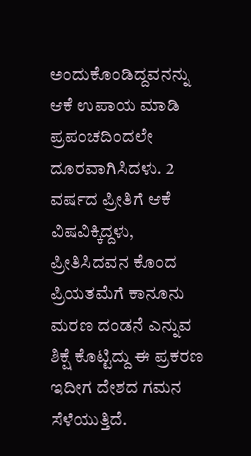ಅಂದುಕೊಂಡಿದ್ದವನನ್ನು ಆಕೆ ಉಪಾಯ ಮಾಡಿ ಪ್ರಪಂಚದಿಂದಲೇ ದೂರವಾಗಿಸಿದಳು. 2 ವರ್ಷದ ಪ್ರೀತಿಗೆ ಆಕೆ ವಿಷವಿಕ್ಕಿದ್ದಳು, ಪ್ರೀತಿಸಿದವನ ಕೊಂದ ಪ್ರಿಯತಮೆಗೆ ಕಾನೂನು ಮರಣ ದಂಡನೆ ಎನ್ನುವ ಶಿಕ್ಷೆ ಕೊಟ್ಟಿದ್ದು ಈ ಪ್ರಕರಣ ಇದೀಗ ದೇಶದ ಗಮನ ಸೆಳೆಯುತ್ತಿದೆ.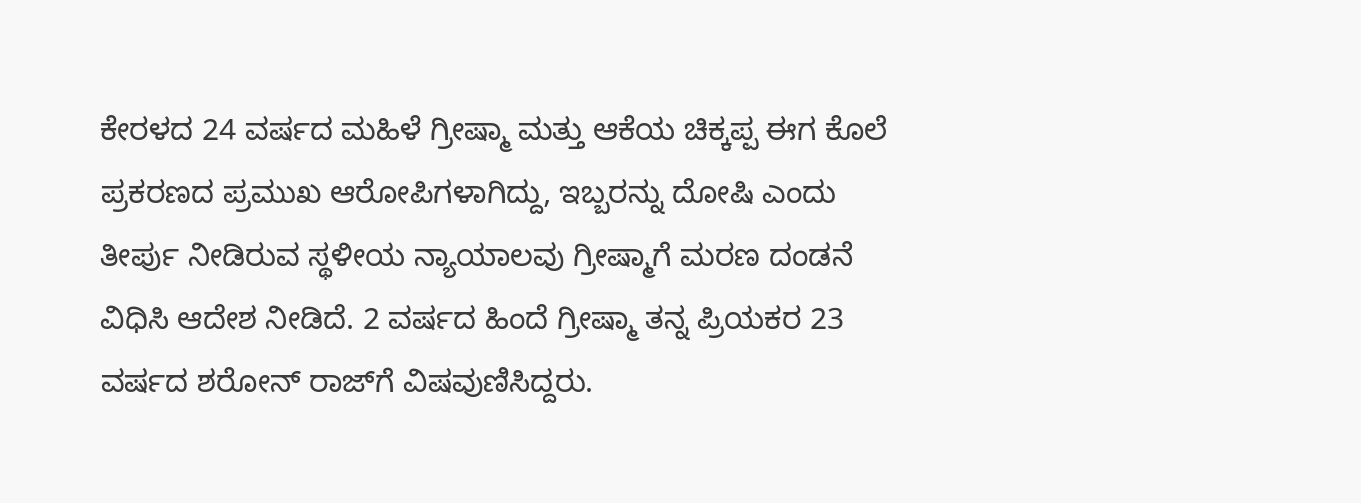ಕೇರಳದ 24 ವರ್ಷದ ಮಹಿಳೆ ಗ್ರೀಷ್ಮಾ ಮತ್ತು ಆಕೆಯ ಚಿಕ್ಕಪ್ಪ ಈಗ ಕೊಲೆ ಪ್ರಕರಣದ ಪ್ರಮುಖ ಆರೋಪಿಗಳಾಗಿದ್ದು, ಇಬ್ಬರನ್ನು ದೋಷಿ ಎಂದು ತೀರ್ಪು ನೀಡಿರುವ ಸ್ಥಳೀಯ ನ್ಯಾಯಾಲವು ಗ್ರೀಷ್ಮಾಗೆ ಮರಣ ದಂಡನೆ ವಿಧಿಸಿ ಆದೇಶ ನೀಡಿದೆ. 2 ವರ್ಷದ ಹಿಂದೆ ಗ್ರೀಷ್ಮಾ ತನ್ನ ಪ್ರಿಯಕರ 23 ವರ್ಷದ ಶರೋನ್‌ ರಾಜ್‌ಗೆ ವಿಷವುಣಿಸಿದ್ದರು.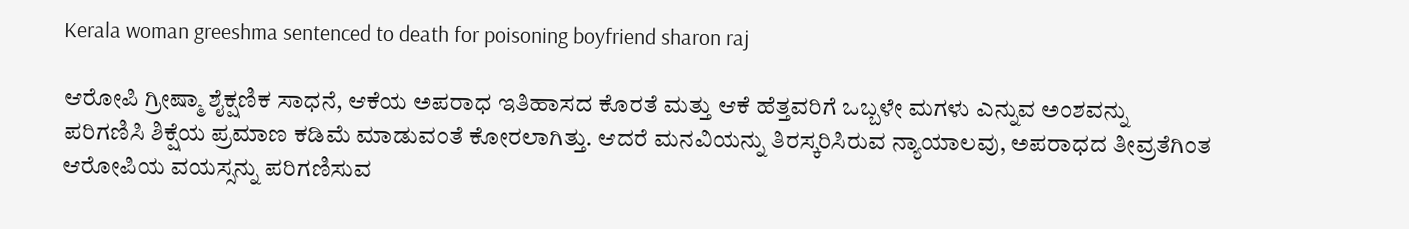Kerala woman greeshma sentenced to death for poisoning boyfriend sharon raj

ಆರೋಪಿ ಗ್ರೀಷ್ಮಾ ಶೈಕ್ಷಣಿಕ ಸಾಧನೆ, ಆಕೆಯ ಅಪರಾಧ ಇತಿಹಾಸದ ಕೊರತೆ ಮತ್ತು ಆಕೆ ಹೆತ್ತವರಿಗೆ ಒಬ್ಬಳೇ ಮಗಳು ಎನ್ನುವ ಅಂಶವನ್ನು ಪರಿಗಣಿಸಿ ಶಿಕ್ಷೆಯ ಪ್ರಮಾಣ ಕಡಿಮೆ ಮಾಡುವಂತೆ ಕೋರಲಾಗಿತ್ತು. ಆದರೆ ಮನವಿಯನ್ನು ತಿರಸ್ಕರಿಸಿರುವ ನ್ಯಾಯಾಲವು, ಅಪರಾಧದ ತೀವ್ರತೆಗಿಂತ ಆರೋಪಿಯ ವಯಸ್ಸನ್ನು ಪರಿಗಣಿಸುವ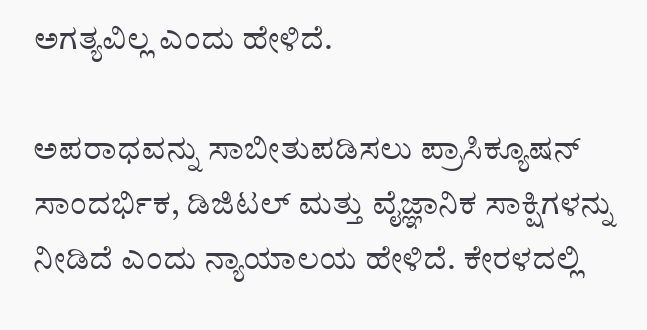ಅಗತ್ಯವಿಲ್ಲ ಎಂದು ಹೇಳಿದೆ.

ಅಪರಾಧವನ್ನು ಸಾಬೀತುಪಡಿಸಲು ಪ್ರಾಸಿಕ್ಯೂಷನ್ ಸಾಂದರ್ಭಿಕ, ಡಿಜಿಟಲ್ ಮತ್ತು ವೈಜ್ಞಾನಿಕ ಸಾಕ್ಷಿಗಳನ್ನು ನೀಡಿದೆ ಎಂದು ನ್ಯಾಯಾಲಯ ಹೇಳಿದೆ. ಕೇರಳದಲ್ಲಿ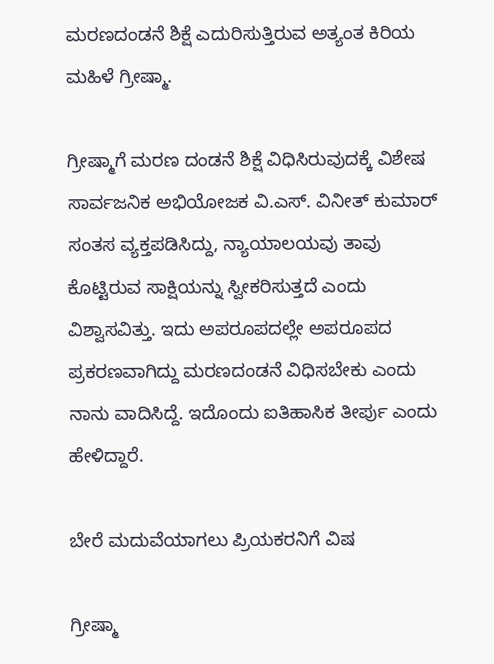ಮರಣದಂಡನೆ ಶಿಕ್ಷೆ ಎದುರಿಸುತ್ತಿರುವ ಅತ್ಯಂತ ಕಿರಿಯ ಮಹಿಳೆ ಗ್ರೀಷ್ಮಾ.

ಗ್ರೀಷ್ಮಾಗೆ ಮರಣ ದಂಡನೆ ಶಿಕ್ಷೆ ವಿಧಿಸಿರುವುದಕ್ಕೆ ವಿಶೇಷ ಸಾರ್ವಜನಿಕ ಅಭಿಯೋಜಕ ವಿ.ಎಸ್. ವಿನೀತ್ ಕುಮಾರ್ ಸಂತಸ ವ್ಯಕ್ತಪಡಿಸಿದ್ದು, ನ್ಯಾಯಾಲಯವು ತಾವು ಕೊಟ್ಟಿರುವ ಸಾಕ್ಷಿಯನ್ನು ಸ್ವೀಕರಿಸುತ್ತದೆ ಎಂದು ವಿಶ್ವಾಸವಿತ್ತು. ಇದು ಅಪರೂಪದಲ್ಲೇ ಅಪರೂಪದ ಪ್ರಕರಣವಾಗಿದ್ದು ಮರಣದಂಡನೆ ವಿಧಿಸಬೇಕು ಎಂದು ನಾನು ವಾದಿಸಿದ್ದೆ. ಇದೊಂದು ಐತಿಹಾಸಿಕ ತೀರ್ಪು ಎಂದು ಹೇಳಿದ್ದಾರೆ.

ಬೇರೆ ಮದುವೆಯಾಗಲು ಪ್ರಿಯಕರನಿಗೆ ವಿಷ

ಗ್ರೀಷ್ಮಾ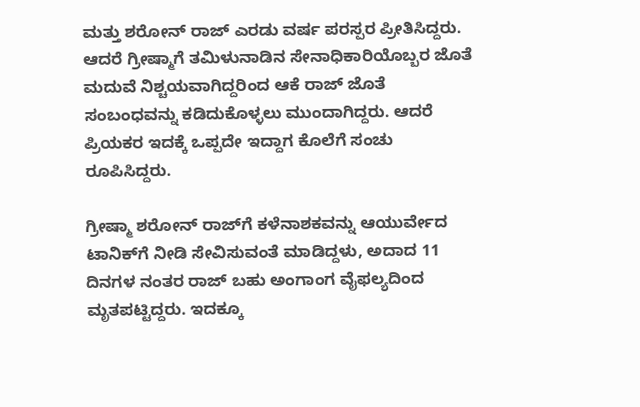ಮತ್ತು ಶರೋನ್ ರಾಜ್ ಎರಡು ವರ್ಷ ಪರಸ್ಪರ ಪ್ರೀತಿಸಿದ್ದರು. ಆದರೆ ಗ್ರೀಷ್ಮಾಗೆ ತಮಿಳುನಾಡಿನ ಸೇನಾಧಿಕಾರಿಯೊಬ್ಬರ ಜೊತೆ ಮದುವೆ ನಿಶ್ಚಯವಾಗಿದ್ದರಿಂದ ಆಕೆ ರಾಜ್‌ ಜೊತೆ ಸಂಬಂಧವನ್ನು ಕಡಿದುಕೊಳ್ಳಲು ಮುಂದಾಗಿದ್ದರು. ಆದರೆ ಪ್ರಿಯಕರ ಇದಕ್ಕೆ ಒಪ್ಪದೇ ಇದ್ದಾಗ ಕೊಲೆಗೆ ಸಂಚು ರೂಪಿಸಿದ್ದರು.

ಗ್ರೀಷ್ಮಾ ಶರೋನ್ ರಾಜ್‌ಗೆ ಕಳೆನಾಶಕವನ್ನು ಆಯುರ್ವೇದ ಟಾನಿಕ್‌ಗೆ ನೀಡಿ ಸೇವಿಸುವಂತೆ ಮಾಡಿದ್ದಳು, ಅದಾದ 11 ದಿನಗಳ ನಂತರ ರಾಜ್ ಬಹು ಅಂಗಾಂಗ ವೈಫಲ್ಯದಿಂದ ಮೃತಪಟ್ಟಿದ್ದರು. ಇದಕ್ಕೂ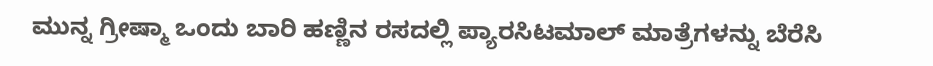ಮುನ್ನ ಗ್ರೀಷ್ಮಾ ಒಂದು ಬಾರಿ ಹಣ್ಣಿನ ರಸದಲ್ಲಿ ಪ್ಯಾರಸಿಟಮಾಲ್ ಮಾತ್ರೆಗಳನ್ನು ಬೆರೆಸಿ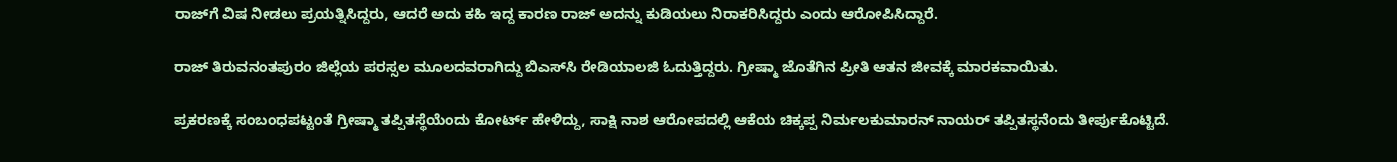ರಾಜ್‌ಗೆ ವಿಷ ನೀಡಲು ಪ್ರಯತ್ನಿಸಿದ್ದರು, ಆದರೆ ಅದು ಕಹಿ ಇದ್ದ ಕಾರಣ ರಾಜ್ ಅದನ್ನು ಕುಡಿಯಲು ನಿರಾಕರಿಸಿದ್ದರು ಎಂದು ಆರೋಪಿಸಿದ್ದಾರೆ.

ರಾಜ್ ತಿರುವನಂತಪುರಂ ಜಿಲ್ಲೆಯ ಪರಸ್ಸಲ ಮೂಲದವರಾಗಿದ್ದು ಬಿಎಸ್‌ಸಿ ರೇಡಿಯಾಲಜಿ ಓದುತ್ತಿದ್ದರು. ಗ್ರೀಷ್ಮಾ ಜೊತೆಗಿನ ಪ್ರೀತಿ ಆತನ ಜೀವಕ್ಕೆ ಮಾರಕವಾಯಿತು.

ಪ್ರಕರಣಕ್ಕೆ ಸಂಬಂಧಪಟ್ಟಂತೆ ಗ್ರೀಷ್ಮಾ ತಪ್ಪಿತಸ್ಥೆಯೆಂದು ಕೋರ್ಟ್ ಹೇಳಿದ್ದು, ಸಾಕ್ಷಿ ನಾಶ ಆರೋಪದಲ್ಲಿ ಆಕೆಯ ಚಿಕ್ಕಪ್ಪ ನಿರ್ಮಲಕುಮಾರನ್ ನಾಯರ್ ತಪ್ಪಿತಸ್ಥನೆಂದು ತೀರ್ಪುಕೊಟ್ಟಿದೆ.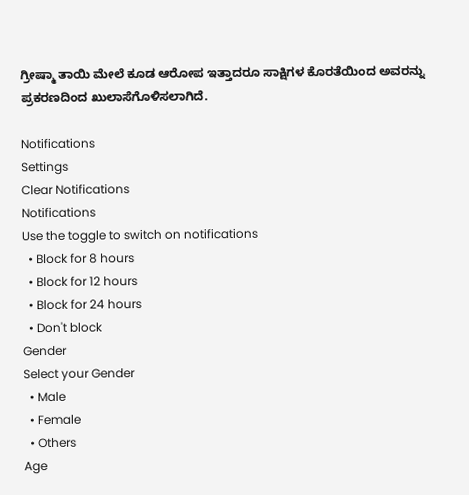ಗ್ರೀಷ್ಮಾ ತಾಯಿ ಮೇಲೆ ಕೂಡ ಆರೋಪ ಇತ್ತಾದರೂ ಸಾಕ್ಷಿಗಳ ಕೊರತೆಯಿಂದ ಅವರನ್ನು ಪ್ರಕರಣದಿಂದ ಖುಲಾಸೆಗೊಳಿಸಲಾಗಿದೆ.

Notifications
Settings
Clear Notifications
Notifications
Use the toggle to switch on notifications
  • Block for 8 hours
  • Block for 12 hours
  • Block for 24 hours
  • Don't block
Gender
Select your Gender
  • Male
  • Female
  • Others
Age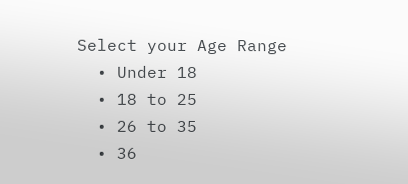Select your Age Range
  • Under 18
  • 18 to 25
  • 26 to 35
  • 36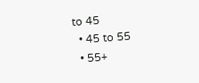to 45
  • 45 to 55
  • 55+